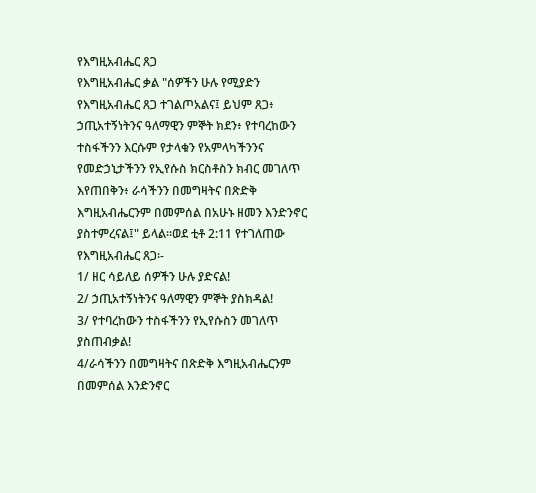የእግዚአብሔር ጸጋ
የእግዚአብሔር ቃል "ሰዎችን ሁሉ የሚያድን የእግዚአብሔር ጸጋ ተገልጦአልና፤ ይህም ጸጋ፥ ኃጢአተኝነትንና ዓለማዊን ምኞት ክደን፥ የተባረከውን ተስፋችንን እርሱም የታላቁን የአምላካችንንና የመድኃኒታችንን የኢየሱስ ክርስቶስን ክብር መገለጥ እየጠበቅን፥ ራሳችንን በመግዛትና በጽድቅ እግዚአብሔርንም በመምሰል በአሁኑ ዘመን እንድንኖር ያስተምረናል፤" ይላል፡፡ወደ ቲቶ 2:11 የተገለጠው የእግዚአብሔር ጸጋ፡-
1/ ዘር ሳይለይ ሰዎችን ሁሉ ያድናል!
2/ ኃጢአተኝነትንና ዓለማዊን ምኞት ያስክዳል!
3/ የተባረከውን ተስፋችንን የኢየሱስን መገለጥ ያስጠብቃል!
4/ራሳችንን በመግዛትና በጽድቅ እግዚአብሔርንም በመምሰል እንድንኖር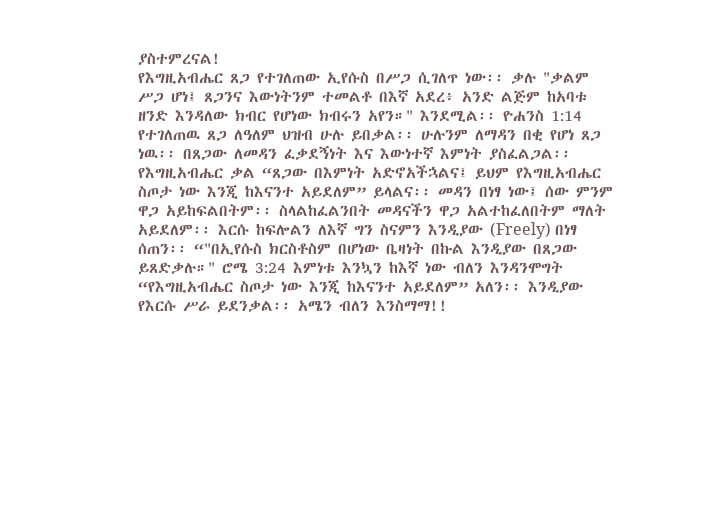ያስተምረናል!
የእግዚአብሔር ጸጋ የተገለጠው ኢየሱስ በሥጋ ሲገለጥ ነው፡፡ ቃሉ "ቃልም ሥጋ ሆነ፤ ጸጋንና እውነትንም ተመልቶ በእኛ አደረ፥ አንድ ልጅም ከአባቱ ዘንድ እንዳለው ክብር የሆነው ክብሩን አየን።" እንደሚል፡፡ ዮሐንስ 1:14 የተገለጠዉ ጸጋ ለዓለም ህዝብ ሁሉ ይበቃል፡፡ ሁሉንም ለማዳን በቂ የሆነ ጸጋ ነዉ፡፡ በጸጋው ለመዳን ፈቃደኝነት እና እውነተኛ እምነት ያስፈልጋል፡፡ የእግዚአብሔር ቃል “ጸጋው በእምነት አድኖአችኋልና፤ ይህም የእግዚአብሔር ስጦታ ነው እንጂ ከእናንተ አይደለም” ይላልና፡፡ መዳን በነፃ ነው፤ ሰው ምንም ዋጋ አይከፍልበትም፡፡ ስላልከፈልንበት መዳናችን ዋጋ አልተከፈለበትም ማለት አይደለም፡፡ እርሱ ከፍሎልን ለእኛ ግን ስናምን እንዲያው (Freely) በነፃ ሰጠን፡፡ “"በኢየሱስ ክርስቶስም በሆነው ቤዛነት በኩል እንዲያው በጸጋው ይጸድቃሉ።" ሮሜ 3:24 እምነቱ እንኳን ከእኛ ነው ብለን እንዳንሞግት “የእግዚአብሔር ስጦታ ነው እንጂ ከእናንተ አይደለም” አለን፡፡ እንዲያው የእርሱ ሥራ ይደንቃል፡፡ አሜን ብለን እንስማማ!!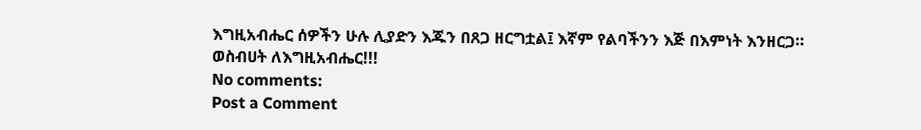እግዚአብሔር ሰዎችን ሁሉ ሊያድን እጁን በጸጋ ዘርግቷል፤ እኛም የልባችንን እጅ በእምነት እንዘርጋ።
ወስብሀት ለእግዚአብሔር!!!
No comments:
Post a Comment